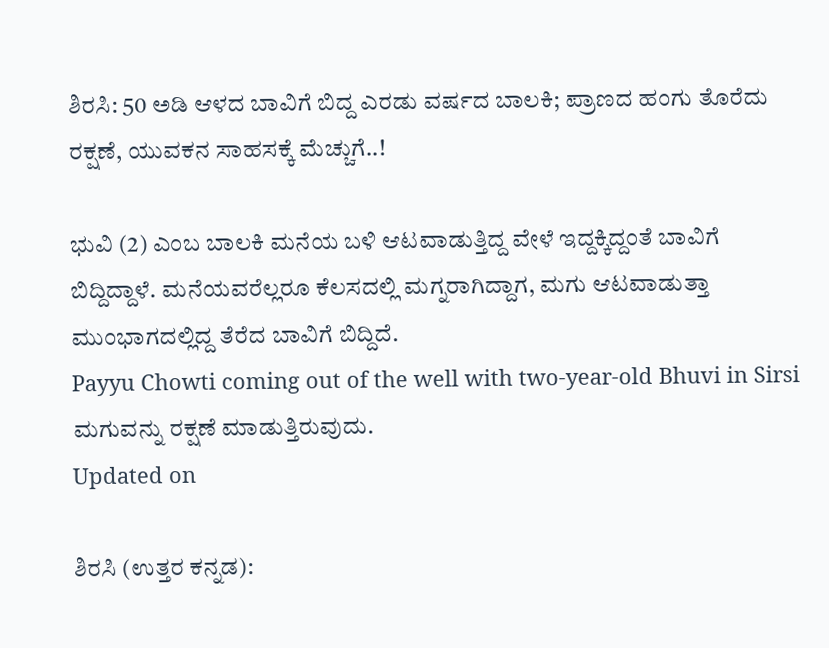ಶಿರಸಿ: 50 ಅಡಿ ಆಳದ ಬಾವಿಗೆ ಬಿದ್ದ ಎರಡು ವರ್ಷದ ಬಾಲಕಿ; ಪ್ರಾಣದ ಹಂಗು ತೊರೆದು ರಕ್ಷಣೆ, ಯುವಕನ ಸಾಹಸಕ್ಕೆ ಮೆಚ್ಚುಗೆ..!

ಭುವಿ (2) ಎಂಬ ಬಾಲಕಿ ಮನೆಯ ಬಳಿ ಆಟವಾಡುತ್ತಿದ್ದ ವೇಳೆ ಇದ್ದಕ್ಕಿದ್ದಂತೆ ಬಾವಿಗೆ ಬಿದ್ದಿದ್ದಾಳೆ. ಮನೆಯವರೆಲ್ಲರೂ ಕೆಲಸದಲ್ಲಿ ಮಗ್ನರಾಗಿದ್ದಾಗ, ಮಗು ಆಟವಾಡುತ್ತಾ ಮುಂಭಾಗದಲ್ಲಿದ್ದ ತೆರೆದ ಬಾವಿಗೆ ಬಿದ್ದಿದೆ.
Payyu Chowti coming out of the well with two-year-old Bhuvi in Sirsi
ಮಗುವನ್ನು ರಕ್ಷಣೆ ಮಾಡುತ್ತಿರುವುದು.
Updated on

ಶಿರಸಿ (ಉತ್ತರ ಕನ್ನಡ):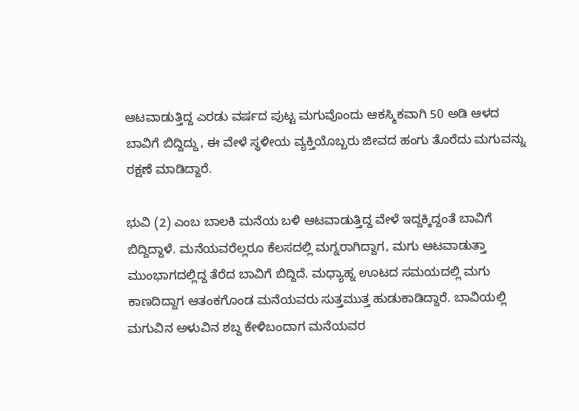ಆಟವಾಡುತ್ತಿದ್ದ ಎರಡು ವರ್ಷದ ಪುಟ್ಟ ಮಗುವೊಂದು ಆಕಸ್ಮಿಕವಾಗಿ 50 ಅಡಿ ಆಳದ ಬಾವಿಗೆ ಬಿದ್ದಿದ್ದು, ಈ ವೇಳೆ ಸ್ಥಳೀಯ ವ್ಯಕ್ತಿಯೊಬ್ಬರು ಜೀವದ ಹಂಗು ತೊರೆದು ಮಗುವನ್ನು ರಕ್ಷಣೆ ಮಾಡಿದ್ದಾರೆ.

ಭುವಿ (2) ಎಂಬ ಬಾಲಕಿ ಮನೆಯ ಬಳಿ ಆಟವಾಡುತ್ತಿದ್ದ ವೇಳೆ ಇದ್ದಕ್ಕಿದ್ದಂತೆ ಬಾವಿಗೆ ಬಿದ್ದಿದ್ದಾಳೆ. ಮನೆಯವರೆಲ್ಲರೂ ಕೆಲಸದಲ್ಲಿ ಮಗ್ನರಾಗಿದ್ದಾಗ, ಮಗು ಆಟವಾಡುತ್ತಾ ಮುಂಭಾಗದಲ್ಲಿದ್ದ ತೆರೆದ ಬಾವಿಗೆ ಬಿದ್ದಿದೆ. ಮಧ್ಯಾಹ್ನ ಊಟದ ಸಮಯದಲ್ಲಿ ಮಗು ಕಾಣದಿದ್ದಾಗ ಆತಂಕಗೊಂಡ ಮನೆಯವರು ಸುತ್ತಮುತ್ತ ಹುಡುಕಾಡಿದ್ದಾರೆ. ಬಾವಿಯಲ್ಲಿ ಮಗುವಿನ ಅಳುವಿನ ಶಬ್ದ ಕೇಳಿಬಂದಾಗ ಮನೆಯವರ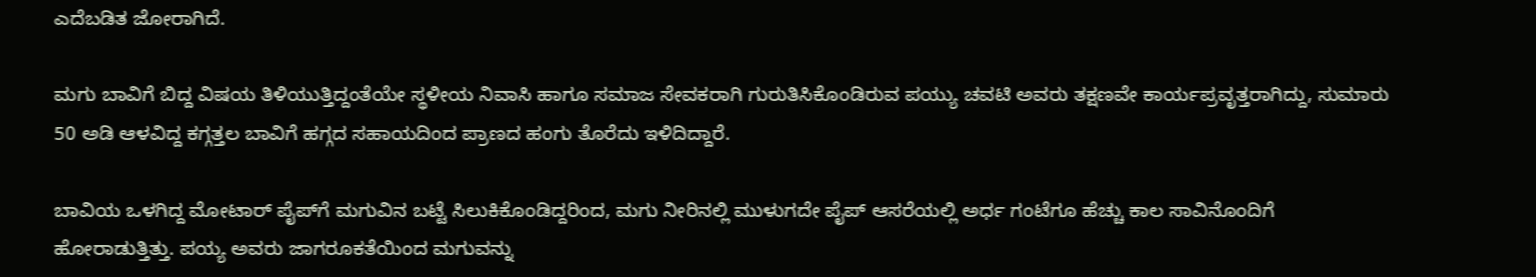ಎದೆಬಡಿತ ಜೋರಾಗಿದೆ.

ಮಗು ಬಾವಿಗೆ ಬಿದ್ದ ವಿಷಯ ತಿಳಿಯುತ್ತಿದ್ದಂತೆಯೇ ಸ್ಥಳೀಯ ನಿವಾಸಿ ಹಾಗೂ ಸಮಾಜ ಸೇವಕರಾಗಿ ಗುರುತಿಸಿಕೊಂಡಿರುವ ಪಯ್ಯು ಚವಟಿ ಅವರು ತಕ್ಷಣವೇ ಕಾರ್ಯಪ್ರವೃತ್ತರಾಗಿದ್ದು, ಸುಮಾರು 50 ಅಡಿ ಆಳವಿದ್ದ ಕಗ್ಗತ್ತಲ ಬಾವಿಗೆ ಹಗ್ಗದ ಸಹಾಯದಿಂದ ಪ್ರಾಣದ ಹಂಗು ತೊರೆದು ಇಳಿದಿದ್ದಾರೆ.

ಬಾವಿಯ ಒಳಗಿದ್ದ ಮೋಟಾರ್ ಪೈಪ್‌ಗೆ ಮಗುವಿನ ಬಟ್ಟೆ ಸಿಲುಕಿಕೊಂಡಿದ್ದರಿಂದ, ಮಗು ನೀರಿನಲ್ಲಿ ಮುಳುಗದೇ ಪೈಪ್ ಆಸರೆಯಲ್ಲಿ ಅರ್ಧ ಗಂಟೆಗೂ ಹೆಚ್ಚು ಕಾಲ ಸಾವಿನೊಂದಿಗೆ ಹೋರಾಡುತ್ತಿತ್ತು. ಪಯ್ಯ ಅವರು ಜಾಗರೂಕತೆಯಿಂದ ಮಗುವನ್ನು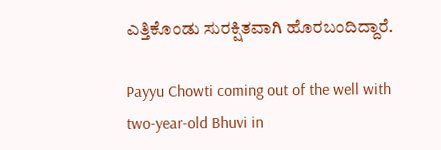ಎತ್ತಿಕೊಂಡು ಸುರಕ್ಷಿತವಾಗಿ ಹೊರಬಂದಿದ್ದಾರೆ.

Payyu Chowti coming out of the well with two-year-old Bhuvi in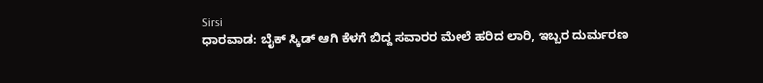Sirsi
ಧಾರವಾಡ: ಬೈಕ್ ಸ್ಕಿಡ್ ಆಗಿ ಕೆಳಗೆ ಬಿದ್ದ ಸವಾರರ ಮೇಲೆ ಹರಿದ ಲಾರಿ, ಇಬ್ಬರ ದುರ್ಮರಣ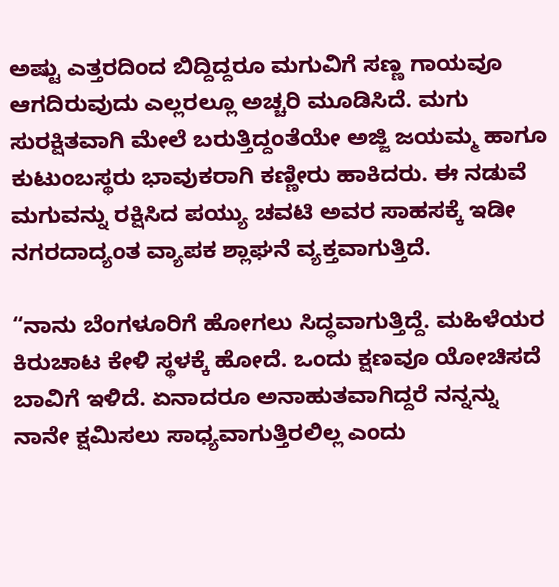ಅಷ್ಟು ಎತ್ತರದಿಂದ ಬಿದ್ದಿದ್ದರೂ ಮಗುವಿಗೆ ಸಣ್ಣ ಗಾಯವೂ ಆಗದಿರುವುದು ಎಲ್ಲರಲ್ಲೂ ಅಚ್ಚರಿ ಮೂಡಿಸಿದೆ. ಮಗು ಸುರಕ್ಷಿತವಾಗಿ ಮೇಲೆ ಬರುತ್ತಿದ್ದಂತೆಯೇ ಅಜ್ಜಿ ಜಯಮ್ಮ ಹಾಗೂ ಕುಟುಂಬಸ್ಥರು ಭಾವುಕರಾಗಿ ಕಣ್ಣೀರು ಹಾಕಿದರು. ಈ ನಡುವೆ ಮಗುವನ್ನು ರಕ್ಷಿಸಿದ ಪಯ್ಯು ಚವಟಿ ಅವರ ಸಾಹಸಕ್ಕೆ ಇಡೀ ನಗರದಾದ್ಯಂತ ವ್ಯಾಪಕ ಶ್ಲಾಘನೆ ವ್ಯಕ್ತವಾಗುತ್ತಿದೆ.

“ನಾನು ಬೆಂಗಳೂರಿಗೆ ಹೋಗಲು ಸಿದ್ಧವಾಗುತ್ತಿದ್ದೆ. ಮಹಿಳೆಯರ ಕಿರುಚಾಟ ಕೇಳಿ ಸ್ಥಳಕ್ಕೆ ಹೋದೆ. ಒಂದು ಕ್ಷಣವೂ ಯೋಚಿಸದೆ ಬಾವಿಗೆ ಇಳಿದೆ. ಏನಾದರೂ ಅನಾಹುತವಾಗಿದ್ದರೆ ನನ್ನನ್ನು ನಾನೇ ಕ್ಷಮಿಸಲು ಸಾಧ್ಯವಾಗುತ್ತಿರಲಿಲ್ಲ ಎಂದು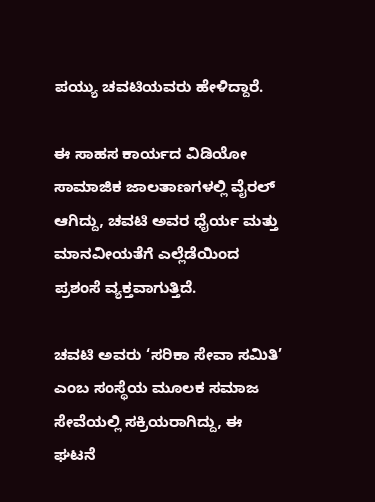ಪಯ್ಯು ಚವಟಿಯವರು ಹೇಳಿದ್ದಾರೆ.

ಈ ಸಾಹಸ ಕಾರ್ಯದ ವಿಡಿಯೋ ಸಾಮಾಜಿಕ ಜಾಲತಾಣಗಳಲ್ಲಿ ವೈರಲ್ ಆಗಿದ್ದು, ಚವಟಿ ಅವರ ಧೈರ್ಯ ಮತ್ತು ಮಾನವೀಯತೆಗೆ ಎಲ್ಲೆಡೆಯಿಂದ ಪ್ರಶಂಸೆ ವ್ಯಕ್ತವಾಗುತ್ತಿದೆ.

ಚವಟಿ ಅವರು ‘ಸರಿಕಾ ಸೇವಾ ಸಮಿತಿ’ ಎಂಬ ಸಂಸ್ಥೆಯ ಮೂಲಕ ಸಮಾಜ ಸೇವೆಯಲ್ಲಿ ಸಕ್ರಿಯರಾಗಿದ್ದು, ಈ ಘಟನೆ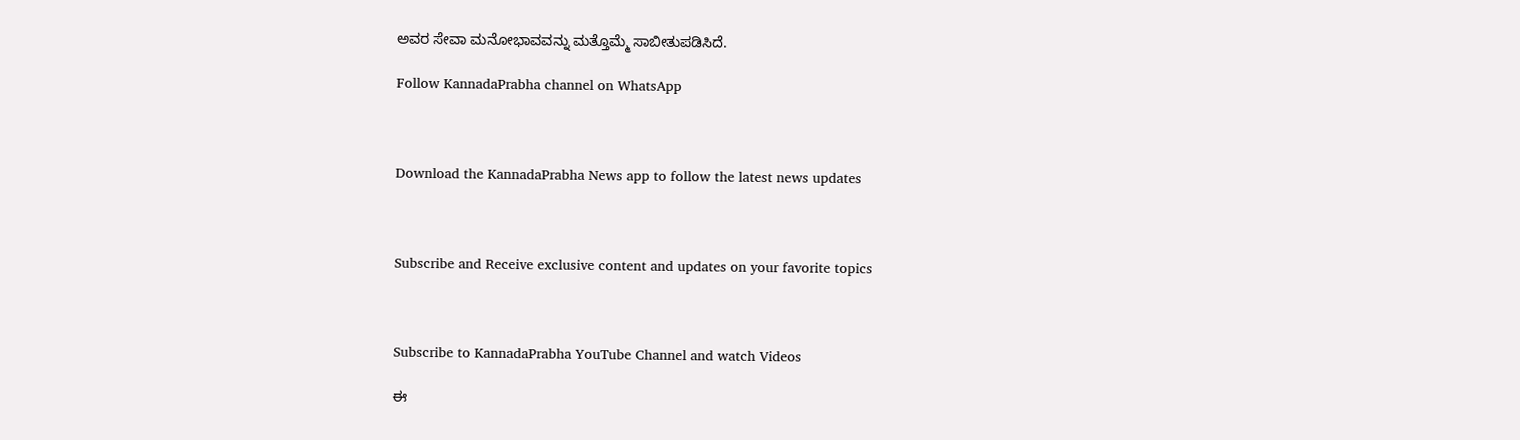ಅವರ ಸೇವಾ ಮನೋಭಾವವನ್ನು ಮತ್ತೊಮ್ಮೆ ಸಾಬೀತುಪಡಿಸಿದೆ.

Follow KannadaPrabha channel on WhatsApp



Download the KannadaPrabha News app to follow the latest news updates



Subscribe and Receive exclusive content and updates on your favorite topics



Subscribe to KannadaPrabha YouTube Channel and watch Videos

ಈ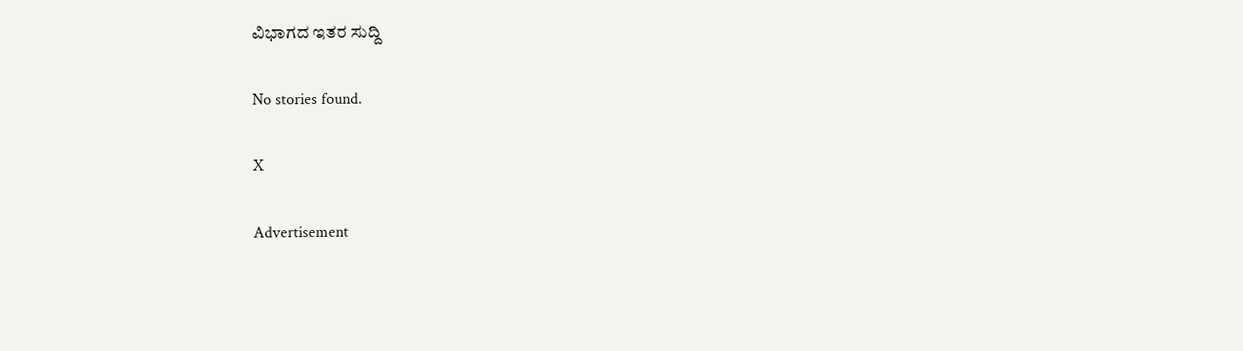ವಿಭಾಗದ ಇತರ ಸುದ್ದಿ

No stories found.

X

Advertisement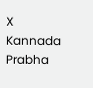X
Kannada Prabha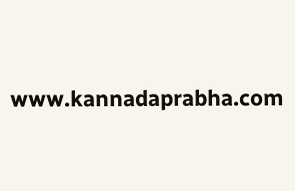www.kannadaprabha.com